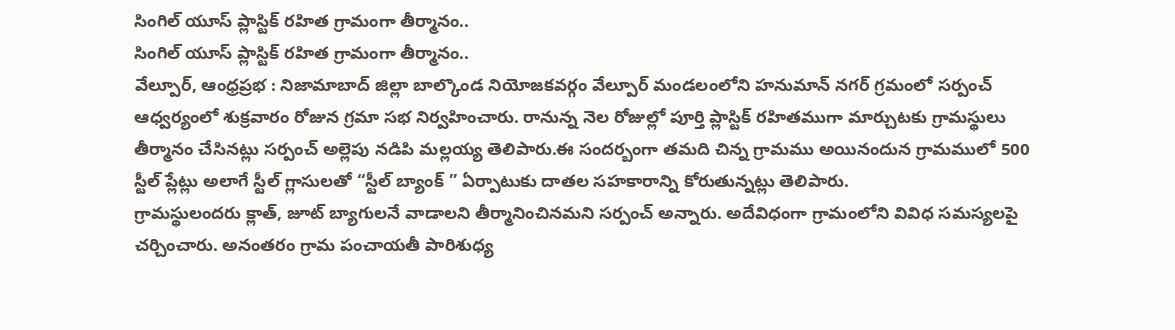సింగిల్ యూస్ ప్లాస్టిక్ రహిత గ్రామంగా తీర్మానం..
సింగిల్ యూస్ ప్లాస్టిక్ రహిత గ్రామంగా తీర్మానం..
వేల్పూర్, ఆంధ్రప్రభ : నిజామాబాద్ జిల్లా బాల్కొండ నియోజకవర్గం వేల్పూర్ మండలంలోని హనుమాన్ నగర్ గ్రమంలో సర్పంచ్ ఆధ్వర్యంలో శుక్రవారం రోజున గ్రమా సభ నిర్వహించారు. రానున్న నెల రోజుల్లో పూర్తి ప్లాస్టిక్ రహితముగా మార్చుటకు గ్రామస్థులు తీర్మానం చేసినట్లు సర్పంచ్ అల్లెపు నడిపి మల్లయ్య తెలిపారు.ఈ సందర్బంగా తమది చిన్న గ్రామము అయినందున గ్రామములో 500 స్టీల్ ప్లేట్లు అలాగే స్టీల్ గ్లాసులతో “స్టీల్ బ్యాంక్ ” ఏర్పాటుకు దాతల సహకారాన్ని కోరుతున్నట్లు తెలిపారు.
గ్రామస్థులందరు క్లాత్, జూట్ బ్యాగులనే వాడాలని తీర్మానించినమని సర్పంచ్ అన్నారు. అదేవిధంగా గ్రామంలోని వివిధ సమస్యలపై చర్చించారు. అనంతరం గ్రామ పంచాయతీ పారిశుధ్య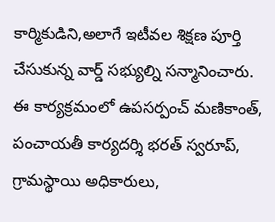కార్మికుడిని,అలాగే ఇటీవల శిక్షణ పూర్తి చేసుకున్న వార్డ్ సభ్యుల్ని సన్మానించారు. ఈ కార్యక్రమంలో ఉపసర్పంచ్ మణికాంత్, పంచాయతీ కార్యదర్శి భరత్ స్వరూప్, గ్రామస్థాయి అధికారులు,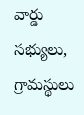వార్డు సభ్యులు, గ్రామస్థులు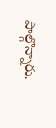పాల్గొన్నారు.